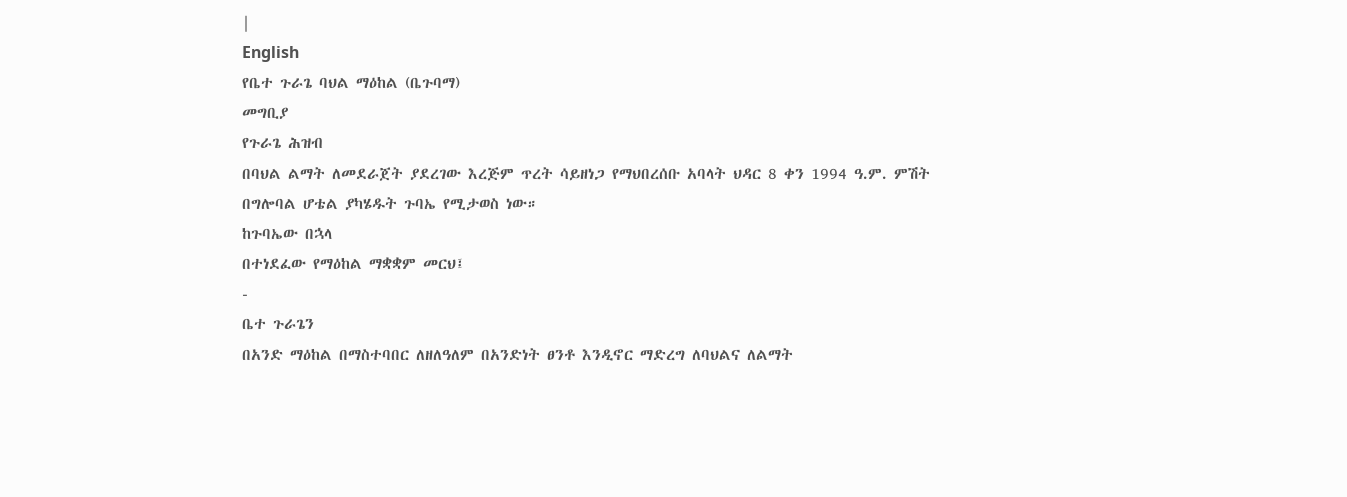|
English
የቤተ ጉራጌ ባህል ማዕከል (ቤጉባማ)
መግቢያ
የጉራጌ ሕዝብ
በባህል ልማት ለመደራጀት ያደረገው እረጅም ጥረት ሳይዘነጋ የማህበረሰቡ አባላት ህዳር 8 ቀን 1994 ዓ.ም. ምሽት
በግሎባል ሆቴል ያካሄዱት ጉባኤ የሚታወስ ነው።
ከጉባኤው በኋላ
በተነደፈው የማዕከል ማቋቋም መርህ፤
-
ቤተ ጉራጌን
በአንድ ማዕከል በማስተባበር ለዘለዓለም በአንድነት ፀንቶ እንዲኖር ማድረግ ለባህልና ለልማት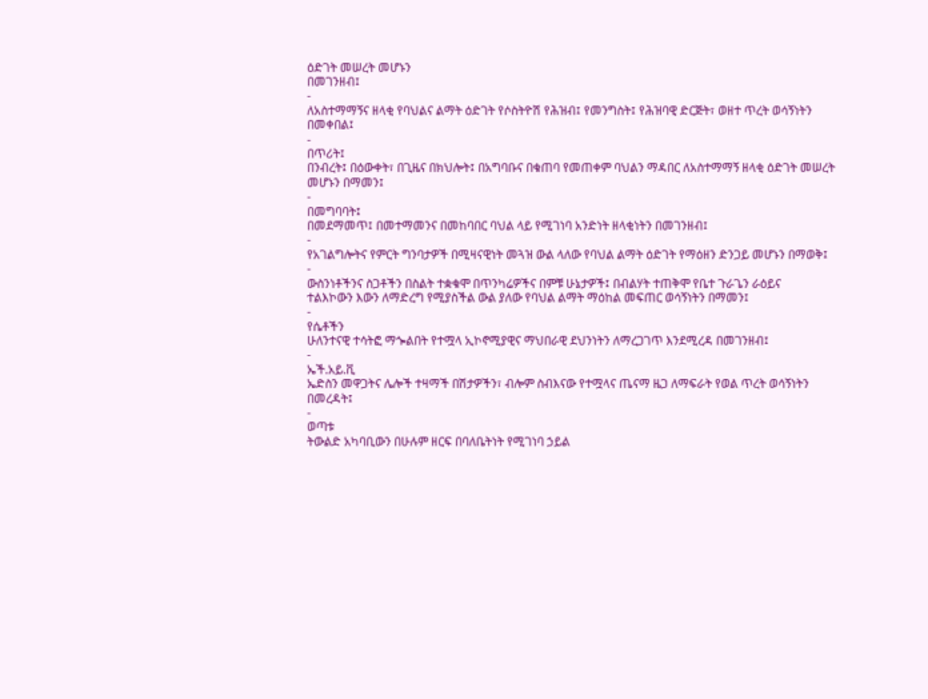ዕድገት መሠረት መሆኑን
በመገንዘብ፤
-
ለአስተማማኝና ዘላቂ የባህልና ልማት ዕድገት የሶስትዮሽ የሕዝብ፤ የመንግስት፤ የሕዝባዊ ድርጅት፣ ወዘተ ጥረት ወሳኝነትን
በመቀበል፤
-
በጥሪት፤
በንብረት፤ በዕውቀት፣ በጊዜና በክህሎት፤ በአግባቡና በቁጠባ የመጠቀም ባህልን ማዳበር ለአስተማማኝ ዘላቂ ዕድገት መሠረት
መሆኑን በማመን፤
-
በመግባባት፤
በመደማመጥ፤ በመተማመንና በመከባበር ባህል ላይ የሚገነባ አንድነት ዘላቂነትን በመገንዘብ፤
-
የአገልግሎትና የምርት ግንባታዎች በሚዛናዊነት መጓዝ ውል ላለው የባህል ልማት ዕድገት የማዕዘን ድንጋይ መሆኑን በማወቅ፤
-
ውስንነቶችንና ስጋቶችን በስልት ተቋቁሞ በጥንካሬዎችና በምቹ ሁኔታዎች፤ በብልሃት ተጠቅሞ የቤተ ጉራጌን ራዕይና
ተልእኮውን እውን ለማድረግ የሚያስችል ውል ያለው የባህል ልማት ማዕከል መፍጠር ወሳኝነትን በማመን፤
-
የሴቶችን
ሁለንተናዊ ተሳትፎ ማጐልበት የተሟላ ኢኮኖሚያዊና ማህበራዊ ደህንነትን ለማረጋገጥ እንደሚረዳ በመገንዘብ፤
-
ኤች.አይ.ቪ
ኤድስን መዋጋትና ሌሎች ተዛማች በሽታዎችን፣ ብሎም ስብእናው የተሟላና ጤናማ ዜጋ ለማፍራት የወል ጥረት ወሳኝነትን
በመረዳት፤
-
ወጣቱ
ትውልድ አካባቢውን በሁሉም ዘርፍ በባለቤትነት የሚገነባ ኃይል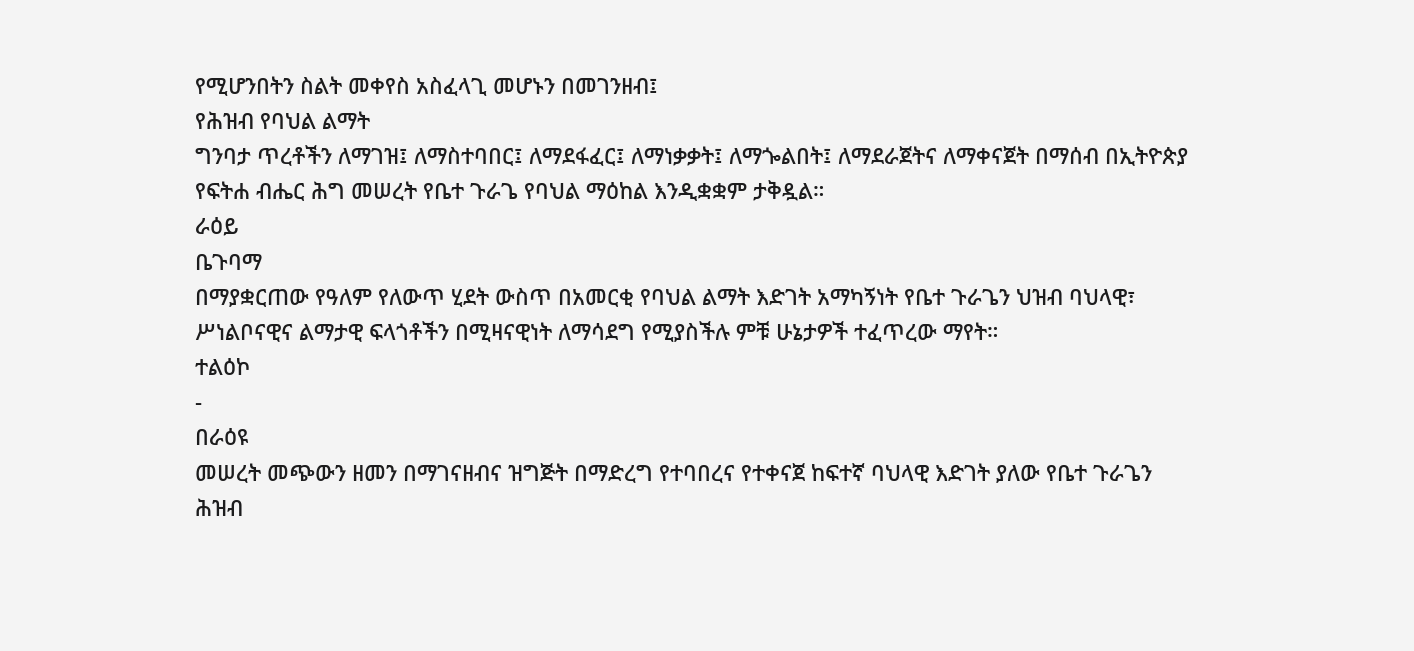የሚሆንበትን ስልት መቀየስ አስፈላጊ መሆኑን በመገንዘብ፤
የሕዝብ የባህል ልማት
ግንባታ ጥረቶችን ለማገዝ፤ ለማስተባበር፤ ለማደፋፈር፤ ለማነቃቃት፤ ለማጐልበት፤ ለማደራጀትና ለማቀናጀት በማሰብ በኢትዮጵያ
የፍትሐ ብሔር ሕግ መሠረት የቤተ ጉራጌ የባህል ማዕከል እንዲቋቋም ታቅዷል።
ራዕይ
ቤጉባማ
በማያቋርጠው የዓለም የለውጥ ሂደት ውስጥ በአመርቂ የባህል ልማት እድገት አማካኝነት የቤተ ጉራጌን ህዝብ ባህላዊ፣
ሥነልቦናዊና ልማታዊ ፍላጎቶችን በሚዛናዊነት ለማሳደግ የሚያስችሉ ምቹ ሁኔታዎች ተፈጥረው ማየት።
ተልዕኮ
-
በራዕዩ
መሠረት መጭውን ዘመን በማገናዘብና ዝግጅት በማድረግ የተባበረና የተቀናጀ ከፍተኛ ባህላዊ እድገት ያለው የቤተ ጉራጌን
ሕዝብ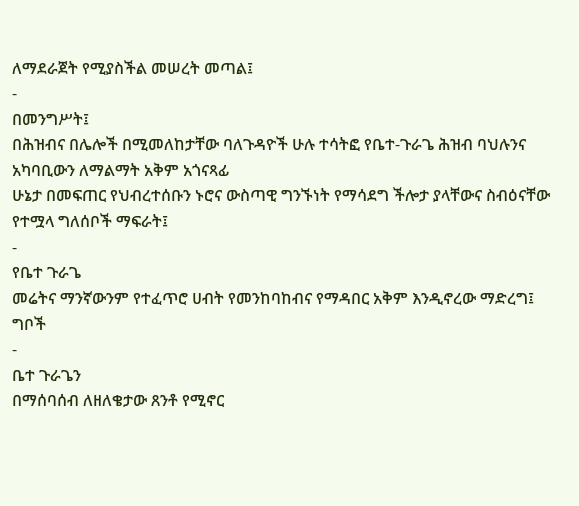ለማደራጀት የሚያስችል መሠረት መጣል፤
-
በመንግሥት፤
በሕዝብና በሌሎች በሚመለከታቸው ባለጉዳዮች ሁሉ ተሳትፎ የቤተ-ጉራጌ ሕዝብ ባህሉንና አካባቢውን ለማልማት አቅም አጎናጻፊ
ሁኔታ በመፍጠር የህብረተሰቡን ኑሮና ውስጣዊ ግንኙነት የማሳደግ ችሎታ ያላቸውና ስብዕናቸው የተሟላ ግለሰቦች ማፍራት፤
-
የቤተ ጉራጌ
መሬትና ማንኛውንም የተፈጥሮ ሀብት የመንከባከብና የማዳበር አቅም እንዲኖረው ማድረግ፤
ግቦች
-
ቤተ ጉራጌን
በማሰባሰብ ለዘለቄታው ጸንቶ የሚኖር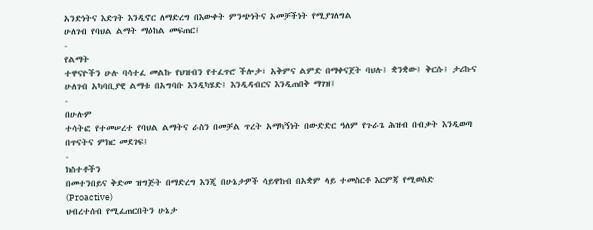አንድነትና እድገት እንዲኖር ለማድረግ በእውቀት ምንጭነትና አመቻችነት የሚያገለግል
ሁለገብ የባህል ልማት ማዕከል መፍጠር፤
-
የልማት
ተዋናዮችን ሁሉ ባሳተፈ መልኩ የህዝብን የተፈጥሮ ችሎታ፣ አቅምና ልምድ በማቀናጀት ባህሉ፤ ቋንቋው፤ ቅርሱ፤ ታሪኩና
ሁለገብ አካባቢያዊ ልማቱ በአግባቡ እንዲካሄድ፤ እንዲዳብርና እንዲጠበቅ ማገዝ፤
-
በሁሉም
ተሳትፎ የተመሠረተ የባህል ልማትና ራስን በመቻል ጥረት አማካኝነት በውድድር ዓለም የጉራጌ ሕዝብ በብቃት እንዲወጣ
በጥናትና ምክር መደገፍ፤
-
ክስተቶችን
በመተንበይና ቅድመ ዝግጅት በማድረግ እንጂ በሁኔታዎች ሳይዋከብ በአቋም ላይ ተመስርቶ እርምጃ የሚወስድ
(Proactive)
ህብረተሰብ የሚፈጠርበትን ሁኔታ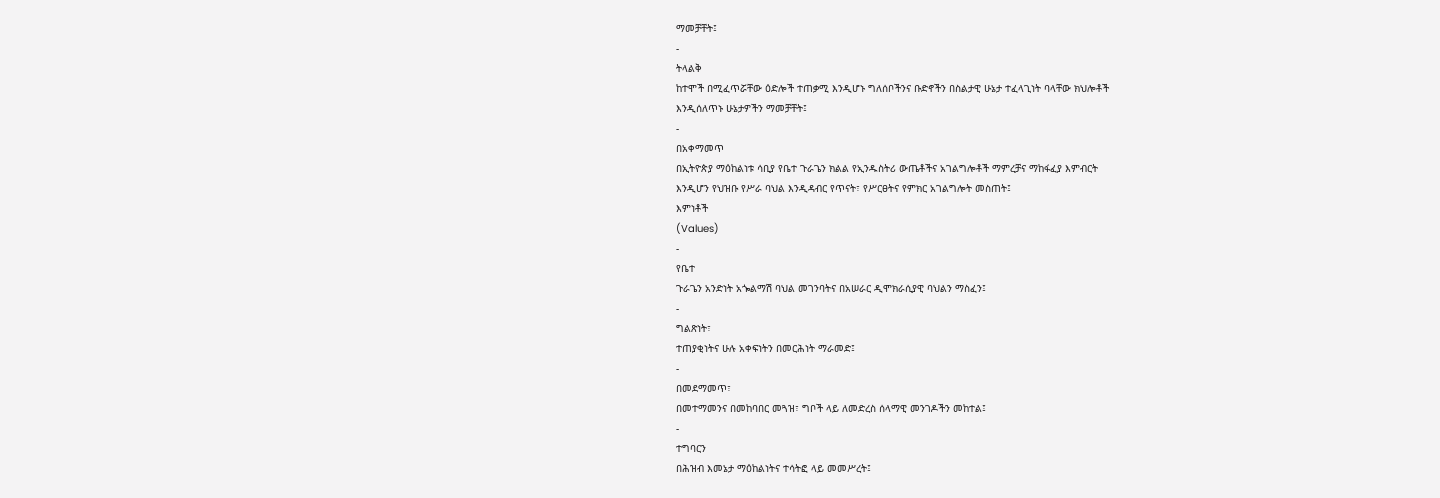ማመቻቸት፤
-
ትላልቅ
ከተሞች በሚፈጥሯቸው ዕድሎች ተጠቃሚ እንዲሆኑ ግለሰቦችንና ቡድኖችን በስልታዊ ሁኔታ ተፈላጊነት ባላቸው ክህሎቶች
እንዲሰለጥኑ ሁኔታዎችን ማመቻቸት፤
-
በአቀማመጥ
በኢትዮጵያ ማዕከልነቱ ሳቢያ የቤተ ጉራጌን ክልል የኢንዱስትሪ ውጤቶችና አገልግሎቶች ማምረቻና ማከፋፈያ እምብርት
እንዲሆን የህዝቡ የሥራ ባህል እንዲዳብር የጥናት፣ የሥርፀትና የምክር አገልግሎት መስጠት፤
እምነቶች
(Values)
-
የቤተ
ጉራጌን አንድነት አጐልማሽ ባህል መገንባትና በአሠራር ዲሞክራሲያዊ ባህልን ማስፈን፤
-
ግልጽነት፣
ተጠያቂነትና ሁሉ አቀፍነትን በመርሕነት ማራመድ፤
-
በመደማመጥ፣
በመተማመንና በመከባበር መጓዝ፣ ግቦች ላይ ለመድረስ ሰላማዊ መንገዶችን መከተል፤
-
ተግባርን
በሕዝብ እመኔታ ማዕከልነትና ተሳትፎ ላይ መመሥረት፤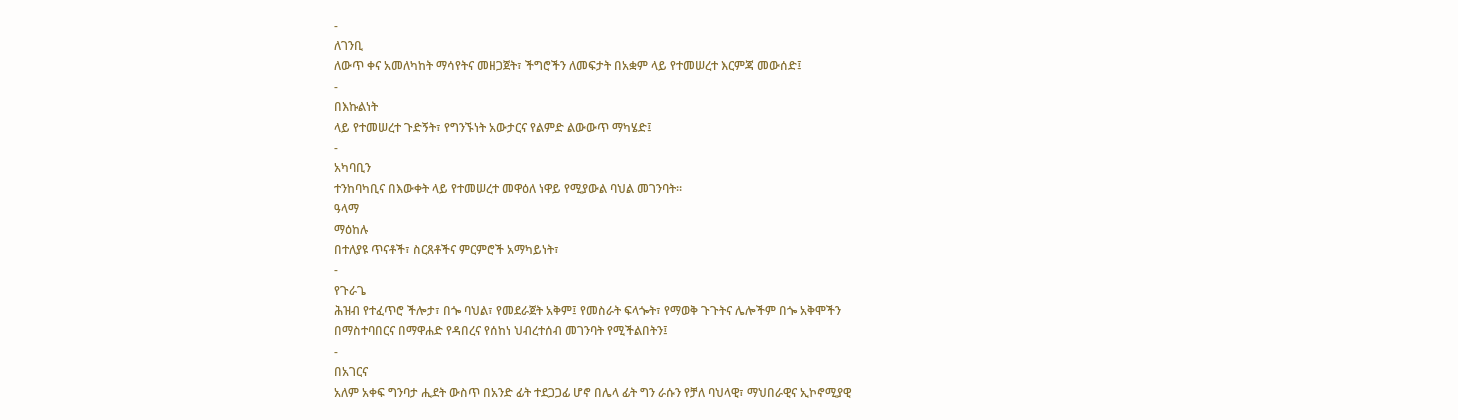-
ለገንቢ
ለውጥ ቀና አመለካከት ማሳየትና መዘጋጀት፣ ችግሮችን ለመፍታት በአቋም ላይ የተመሠረተ እርምጃ መውሰድ፤
-
በእኩልነት
ላይ የተመሠረተ ጉድኝት፣ የግንኙነት አውታርና የልምድ ልውውጥ ማካሄድ፤
-
አካባቢን
ተንከባካቢና በእውቀት ላይ የተመሠረተ መዋዕለ ነዋይ የሚያውል ባህል መገንባት።
ዓላማ
ማዕከሉ
በተለያዩ ጥናቶች፣ ስርጸቶችና ምርምሮች አማካይነት፣
-
የጉራጌ
ሕዝብ የተፈጥሮ ችሎታ፣ በጐ ባህል፣ የመደራጀት አቅም፤ የመስራት ፍላጐት፣ የማወቅ ጉጉትና ሌሎችም በጐ አቅሞችን
በማስተባበርና በማዋሐድ የዳበረና የሰከነ ህብረተሰብ መገንባት የሚችልበትን፤
-
በአገርና
አለም አቀፍ ግንባታ ሒደት ውስጥ በአንድ ፊት ተደጋጋፊ ሆኖ በሌላ ፊት ግን ራሱን የቻለ ባህላዊ፣ ማህበራዊና ኢኮኖሚያዊ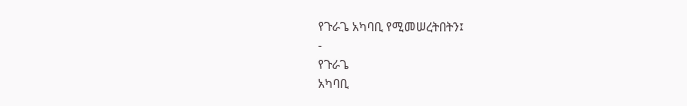የጉራጌ አካባቢ የሚመሠረትበትን፤
-
የጉራጌ
አካባቢ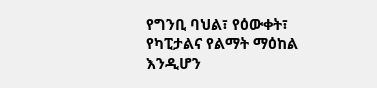የግንቢ ባህል፣ የዕውቀት፣ የካፒታልና የልማት ማዕከል እንዲሆን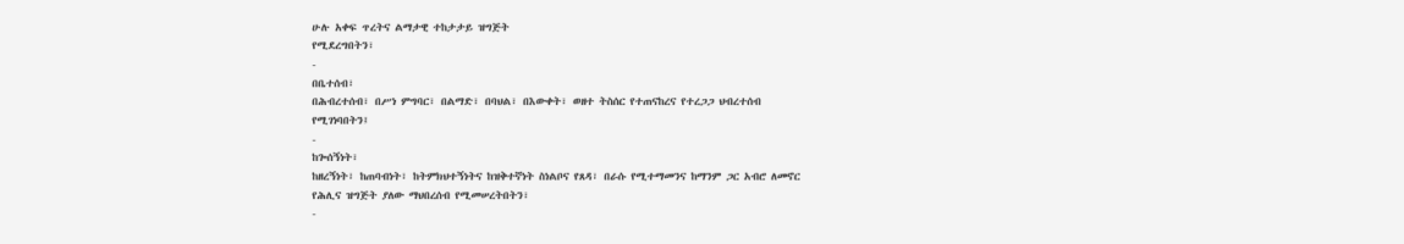ሁሉ አቀፍ ጥረትና ልማታዊ ተከታታይ ዝግጅት
የሚደረግበትን፣
-
በቤተሰብ፣
በሕብረተሰብ፣ በሥነ ምግባር፣ በልማድ፣ በባህል፣ በእውቀት፣ ወዘተ ትስሰር የተጠናከረና የተረጋጋ ህብረተሰብ
የሚገነባበትን፤
-
ከጐሰኝነት፣
ከዘረኝነት፣ ከጠባብነት፣ ከትምክህተኝነትና ከዝቅተኛነት ስነልቦና የጸዳ፣ በራሱ የሚተማመንና ከማንም ጋር አብሮ ለመኖር
የሕሊና ዝግጅት ያለው ማህበረሰብ የሚመሠረትበትን፣
-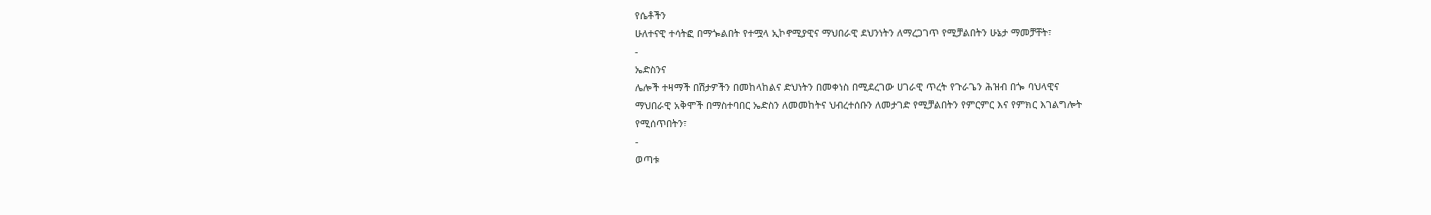የሴቶችን
ሁለተናዊ ተሳትፎ በማጐልበት የተሟላ ኢኮኖሚያዊና ማህበራዊ ደህንነትን ለማረጋገጥ የሚቻልበትን ሁኔታ ማመቻቸት፣
-
ኤድስንና
ሌሎች ተዛማች በሽታዎችን በመከላከልና ድህነትን በመቀነስ በሚደረገው ሀገራዊ ጥረት የጉራጌን ሕዝብ በጐ ባህላዊና
ማህበራዊ አቅሞች በማስተባበር ኤድስን ለመመከትና ህብረተሰቡን ለመታገድ የሚቻልበትን የምርምር እና የምክር እገልግሎት
የሚሰጥበትን፣
-
ወጣቱ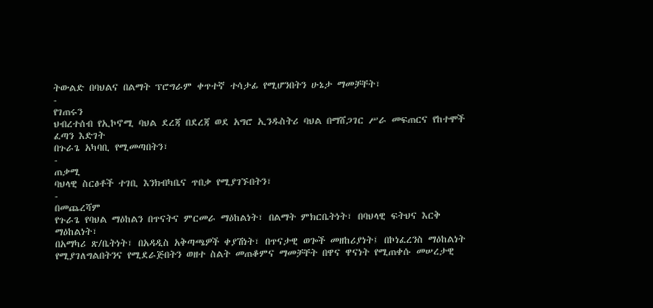ትውልድ በባህልና በልማት ፕሮግራም ቀጥተኛ ተሳታፊ የሚሆንበትን ሁኔታ ማመቻቸት፣
-
የገጠሩን
ህብረተሰብ የኢኮኖሚ ባህል ደረጃ በደረጃ ወደ አግሮ ኢንዱስትሪ ባህል በማሸጋገር ሥራ መፍጠርና የከተሞች ፈጣን እድገት
በጉራጌ አካባቢ የሚመጣበትን፣
-
ጠቃሚ
ባህላዊ ስርፅቶች ተገቢ እንክብካቤና ጥበቃ የሚያገኙበትን፣
-
በመጨረሻም
የጉራጌ የባህል ማዕከልን በጥናትና ምርመራ ማዕከልነት፣ በልማት ምክርቤትነት፣ በባህላዊ ፍትህና እርቅ ማዕከልነት፣
በአማካሪ ጽ/ቤትነት፣ በአዳዲስ አቅጣጫዎች ቀያሽነት፣ በጥናታዊ ወጐች መዘከሪያነት፤ በኮነፈረንስ ማዕከልነት
የሚያገለግልበትንና የሚደራጅበትን ወዘተ ስልት መጠቆምና ማመቻቸት በዋና ዋናነት የሚጠቀሱ መሠረታዊ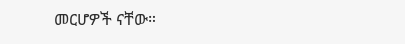መርሆዎች ናቸው።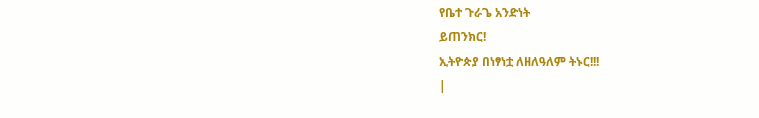የቤተ ጉራጌ አንድነት
ይጠንክር!
ኢትዮጵያ በነፃነቷ ለዘለዓለም ትኑር!!!
|